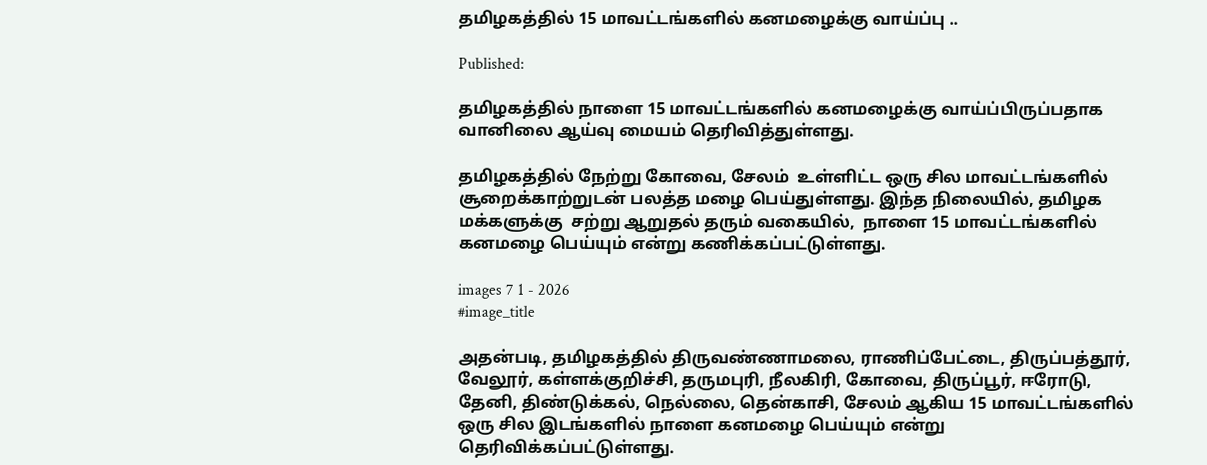தமிழகத்தில் 15 மாவட்டங்களில் கனமழைக்கு வாய்ப்பு ..

Published:

தமிழகத்தில் நாளை 15 மாவட்டங்களில் கனமழைக்கு வாய்ப்பிருப்பதாக வானிலை ஆய்வு மையம் தெரிவித்துள்ளது.

தமிழகத்தில் நேற்று கோவை, சேலம்  உள்ளிட்ட ஒரு சில மாவட்டங்களில் சூறைக்காற்றுடன் பலத்த மழை பெய்துள்ளது. இந்த நிலையில், தமிழக மக்களுக்கு  சற்று ஆறுதல் தரும் வகையில்,  நாளை 15 மாவட்டங்களில் கனமழை பெய்யும் என்று கணிக்கப்பட்டுள்ளது.

images 7 1 - 2026
#image_title

அதன்படி, தமிழகத்தில் திருவண்ணாமலை, ராணிப்பேட்டை, திருப்பத்தூர், வேலூர், கள்ளக்குறிச்சி, தருமபுரி, நீலகிரி, கோவை, திருப்பூர், ஈரோடு, தேனி, திண்டுக்கல், நெல்லை, தென்காசி, சேலம் ஆகிய 15 மாவட்டங்களில் ஒரு சில இடங்களில் நாளை கனமழை பெய்யும் என்று தெரிவிக்கப்பட்டுள்ளது.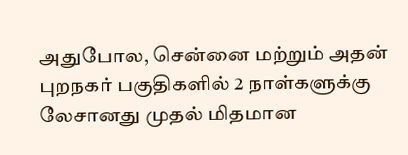அதுபோல, சென்னை மற்றும் அதன் புறநகர் பகுதிகளில் 2 நாள்களுக்கு லேசானது முதல் மிதமான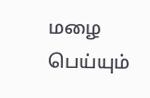மழை பெய்யும்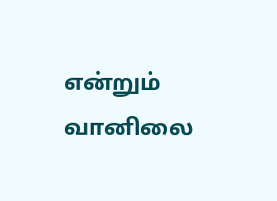என்றும் வானிலை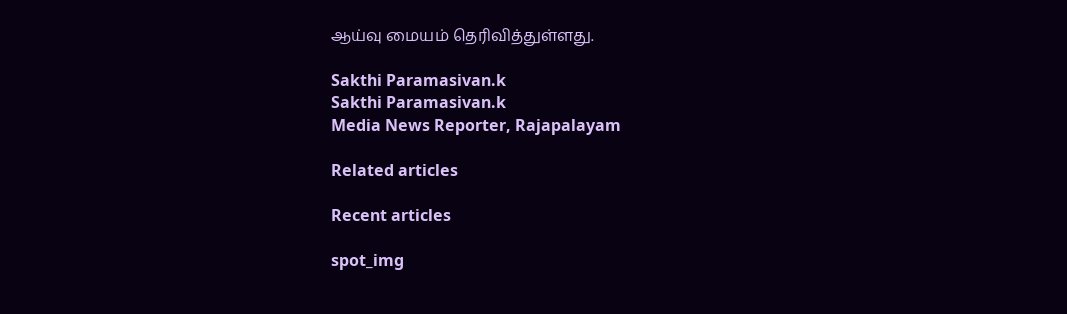ஆய்வு மையம் தெரிவித்துள்ளது.

Sakthi Paramasivan.k
Sakthi Paramasivan.k
Media News Reporter, Rajapalayam

Related articles

Recent articles

spot_img